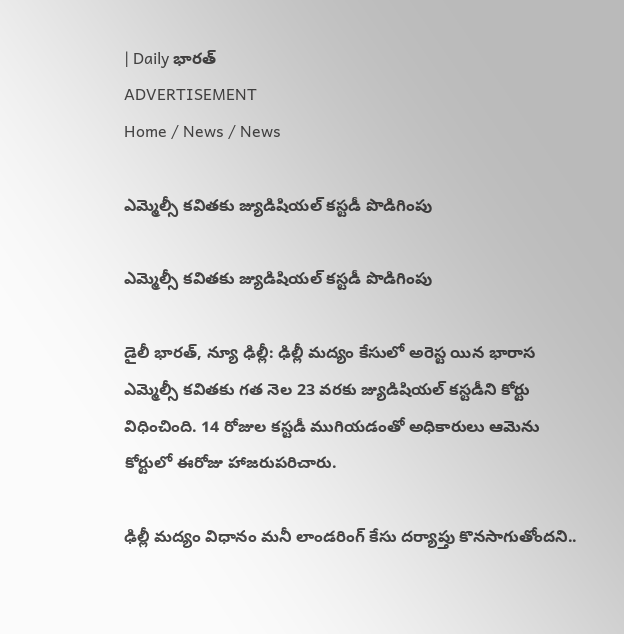| Daily భారత్
ADVERTISEMENT
Home / News / News

ఎమ్మెల్సీ కవితకు జ్యుడిషియల్‌ కస్టడీ పొడిగింపు

ఎమ్మెల్సీ కవితకు జ్యుడిషియల్‌ కస్టడీ పొడిగింపు

డైలీ భారత్, న్యూ ఢిల్లీ: ఢిల్లీ మద్యం కేసులో అరెస్ట యిన భారాస ఎమ్మెల్సీ కవితకు గత నెల 23 వరకు జ్యుడిషియల్‌ కస్టడీని కోర్టు విధించింది. 14 రోజుల కస్టడీ ముగియడంతో అధికారులు ఆమెను కోర్టులో ఈరోజు హాజరుపరిచారు.

ఢిల్లీ మద్యం విధానం మనీ లాండరింగ్‌ కేసు దర్యాప్తు కొనసాగుతోందని..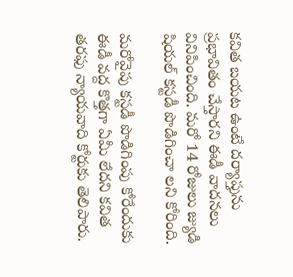కవిత బయట ఉంటే దర్యాప్తును ప్రభావితం చేస్తారని ఈడీ వాదనలు వినిపించింది. మరో 14 రోజులు జ్యుడి షియల్‌ కస్టడీ పొడిగించా లని కోరింది.

మరోవైపు కస్టడీ పొడిగింపు కోరేందుకు ఈడీ వద్ద కొత్తగా ఏమీ లేదని కవిత తరఫు న్యాయవాది కోర్టుకు తెలిపారు.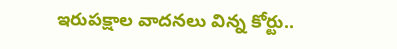ఇరుపక్షాల వాదనలు విన్న కోర్టు..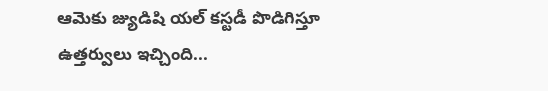ఆమెకు జ్యుడిషి యల్‌ కస్టడీ పొడిగిస్తూ ఉత్తర్వులు ఇచ్చింది...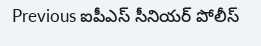Previous ఐపీఎస్ సీనియర్ పోలీస్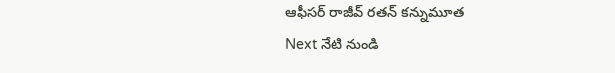ఆఫీసర్ రాజీవ్ రతన్ కన్నుమూత
Next నేటి నుండి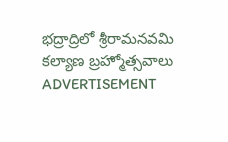భద్రాద్రిలో శ్రీరామనవమి కల్యాణ బ్రహ్మోత్సవాలు
ADVERTISEMENT